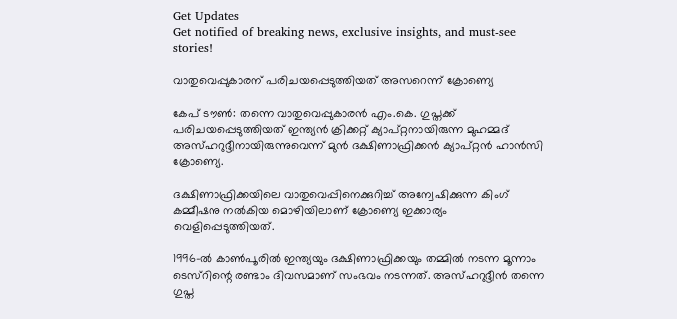Get Updates
Get notified of breaking news, exclusive insights, and must-see stories!

വാതുവെപ്പുകാരന് പരിചയപ്പെടുത്തിയത് അസറെന്ന് ക്രോണ്യെ

കേപ് ടൗണ്‍: തന്നെ വാതുവെപ്പുകാരന്‍ എം.കെ. ഗുപ്തക്ക് പരിചയപ്പെടുത്തിയത് ഇന്ത്യന്‍ ക്രിക്കറ്റ് ക്യാപ്റ്റനായിരുന്ന മുഹമ്മദ് അസ്ഹറുദ്ദീനായിരുന്നുവെന്ന് മുന്‍ ദക്ഷിണാഫ്രിക്കന്‍ ക്യാപ്റ്റന്‍ ഹാന്‍സി ക്രോണ്യെ.

ദക്ഷിണാഫ്രിക്കയിലെ വാതുവെപ്പിനെക്കുറിച്ച് അന്വേഷിക്കുന്ന കിംഗ് കമ്മീഷനു നല്‍കിയ മൊഴിയിലാണ് ക്രോണ്യെ ഇക്കാര്യം വെളിപ്പെടുത്തിയത്.

1996-ല്‍ കാണ്‍പൂരില്‍ ഇന്ത്യയും ദക്ഷിണാഫ്രിക്കയും തമ്മില്‍ നടന്ന മൂന്നാം ടെസ്റിന്റെ രണ്ടാം ദിവസമാണ് സംഭവം നടന്നത്. അസ്ഹറുദ്ദീന്‍ തന്നെ ഗുപ്ത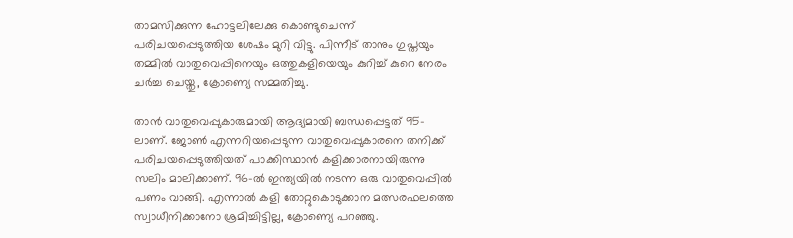താമസിക്കുന്ന ഹോട്ടലിലേക്കു കൊണ്ടുചെന്ന് പരിചയപ്പെടുത്തിയ ശേഷം മുറി വിട്ടു. പിന്നീട് താനും ഗുപ്തയും തമ്മില്‍ വാതുവെപ്പിനെയും ഒത്തുകളിയെയും കുറിച്ച് കുറെ നേരം ചര്‍ച്ച ചെയ്തു, ക്രോണ്യെ സമ്മതിച്ചു.

താന്‍ വാതുവെപ്പുകാരുമായി ആദ്യമായി ബന്ധപ്പെട്ടത് 95-ലാണ്. ജോണ്‍ എന്നറിയപ്പെടുന്ന വാതുവെപ്പുകാരനെ തനിക്ക് പരിചയപ്പെടുത്തിയത് പാക്കിസ്ഥാന്‍ കളിക്കാരനായിരുന്നു സലിം മാലിക്കാണ്. 96-ല്‍ ഇന്ത്യയില്‍ നടന്ന ഒരു വാതുവെപ്പില്‍ പണം വാങ്ങി. എന്നാല്‍ കളി തോറ്റുകൊടുക്കാന മത്സരഫലത്തെ സ്വാധീനിക്കാനോ ശ്രമിച്ചിട്ടില്ല, ക്രോണ്യെ പറഞ്ഞു.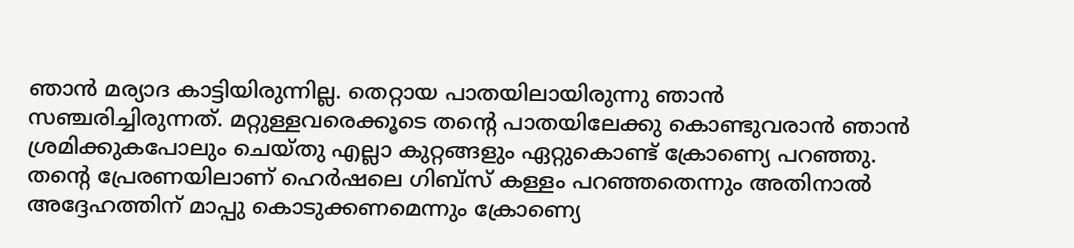ഞാന്‍ മര്യാദ കാട്ടിയിരുന്നില്ല. തെറ്റായ പാതയിലായിരുന്നു ഞാന്‍ സഞ്ചരിച്ചിരുന്നത്. മറ്റുള്ളവരെക്കൂടെ തന്റെ പാതയിലേക്കു കൊണ്ടുവരാന്‍ ഞാന്‍ ശ്രമിക്കുകപോലും ചെയ്തു എല്ലാ കുറ്റങ്ങളും ഏറ്റുകൊണ്ട് ക്രോണ്യെ പറഞ്ഞു. തന്റെ പ്രേരണയിലാണ് ഹെര്‍ഷലെ ഗിബ്സ് കള്ളം പറഞ്ഞതെന്നും അതിനാല്‍ അദ്ദേഹത്തിന് മാപ്പു കൊടുക്കണമെന്നും ക്രോണ്യെ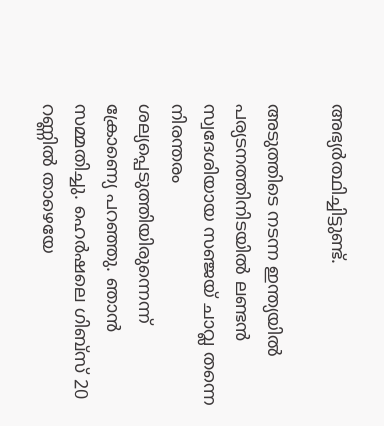അഭ്യര്‍ത്ഥിച്ചിട്ടുണ്ട്.

അടുത്തിടെ നടന്ന ഇന്ത്യയില്‍ പര്യടനത്തിനിടയില്‍ ലണ്ടന്‍ സ്വദേശിയായ സഞ്ജയ് ചാവ്ല തന്നെ നിരന്തരം ശല്യപ്പെടുത്തിയിരുന്നെന്ന് ക്രോണ്യെ പറഞ്ഞു. ഞാന്‍ സമ്മതിച്ചു. ഹെര്‍ഷലെ ഗിബ്സ് 20 റണ്ണില്‍ താഴെയേ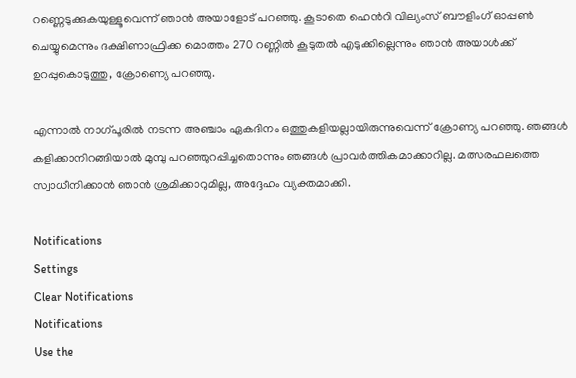റണ്ണെടുക്കുകയുള്ളൂവെന്ന് ഞാന്‍ അയാളോട് പറഞ്ഞു. കൂടാതെ ഹെന്‍റി വില്യംസ് ബൗളിംഗ് ഓപ്പണ്‍ ചെയ്യുമെന്നും ദക്ഷിണാഫ്രിക്ക മൊത്തം 270 റണ്ണില്‍ കൂടുതല്‍ എടുക്കില്ലെന്നും ഞാന്‍ അയാള്‍ക്ക് ഉറപ്പുകൊടുത്തു, ക്രോണ്യെ പറഞ്ഞു.

എന്നാല്‍ നാഗ്പൂരില്‍ നടന്ന അഞ്ചാം ഏകദിനം ഒത്തുകളിയല്ലായിരുന്നുവെന്ന് ക്രോണ്യ പറഞ്ഞു. ഞങ്ങള്‍ കളിക്കാനിറങ്ങിയാല്‍ മുമ്പു പറഞ്ഞുറപ്പിച്ചതൊന്നും ഞങ്ങള്‍ പ്രാവര്‍ത്തികമാക്കാറില്ല. മത്സരഫലത്തെ സ്വാധീനിക്കാന്‍ ഞാന്‍ ശ്രമിക്കാറുമില്ല, അദ്ദേഹം വ്യക്തമാക്കി.

Notifications
Settings
Clear Notifications
Notifications
Use the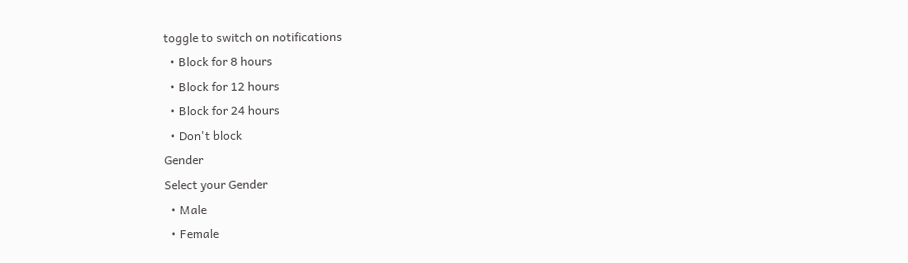toggle to switch on notifications
  • Block for 8 hours
  • Block for 12 hours
  • Block for 24 hours
  • Don't block
Gender
Select your Gender
  • Male
  • Female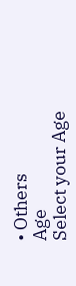• Others
Age
Select your Age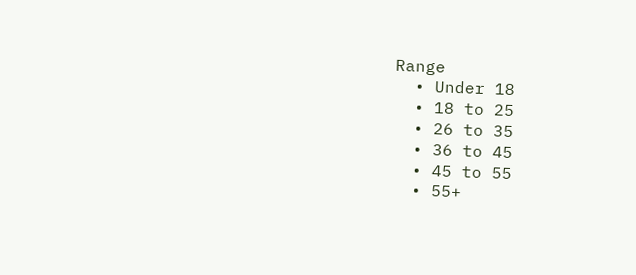Range
  • Under 18
  • 18 to 25
  • 26 to 35
  • 36 to 45
  • 45 to 55
  • 55+